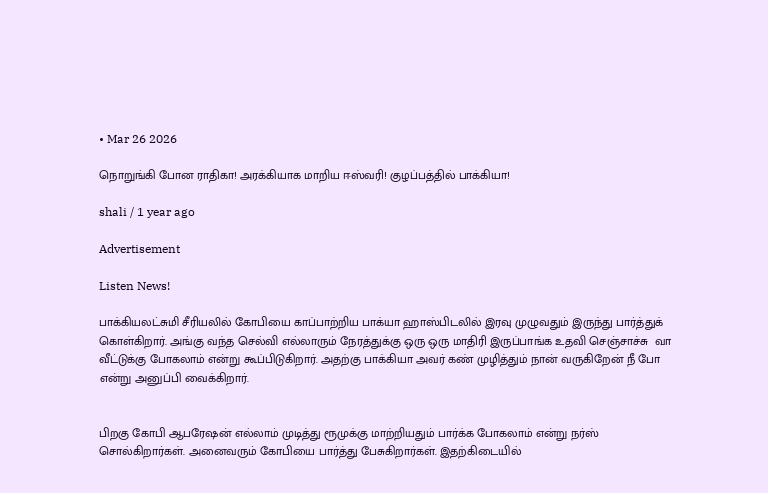• Mar 26 2026

நொறுங்கி போன ராதிகா! அரக்கியாக மாறிய ஈஸ்வரி! குழப்பத்தில் பாக்கியா!

shali / 1 year ago

Advertisement

Listen News!

பாக்கியலட்சுமி சீரியலில் கோபியை காப்பாற்றிய பாக்யா ஹாஸ்பிடலில் இரவு முழுவதும் இருந்து பார்த்துக் கொள்கிறார். அங்கு வந்த செல்வி எல்லாரும் நேரத்துக்கு ஒரு ஒரு மாதிரி இருப்பாங்க உதவி செஞ்சாச்சு  வா வீட்டுக்கு போகலாம் என்று கூப்பிடுகிறார். அதற்கு பாக்கியா அவர் கண் முழித்தும் நான் வருகிறேன் நீ போ என்று அனுப்பி வைக்கிறார்.


பிறகு கோபி ஆபரேஷன் எல்லாம் முடித்து ரூமுக்கு மாற்றியதும் பார்க்க போகலாம் என்று நர்ஸ் சொல்கிறார்கள். அனைவரும் கோபியை பார்த்து பேசுகிறார்கள். இதற்கிடையில்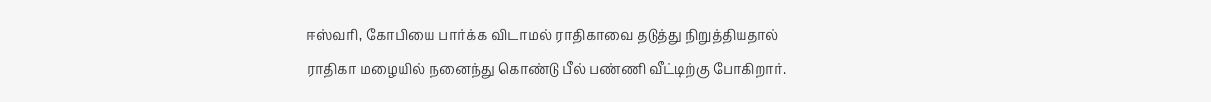ஈஸ்வரி, கோபியை பார்க்க விடாமல் ராதிகாவை தடுத்து நிறுத்தியதால் ராதிகா மழையில் நனைந்து கொண்டு பீல் பண்ணி வீட்டிற்கு போகிறார்.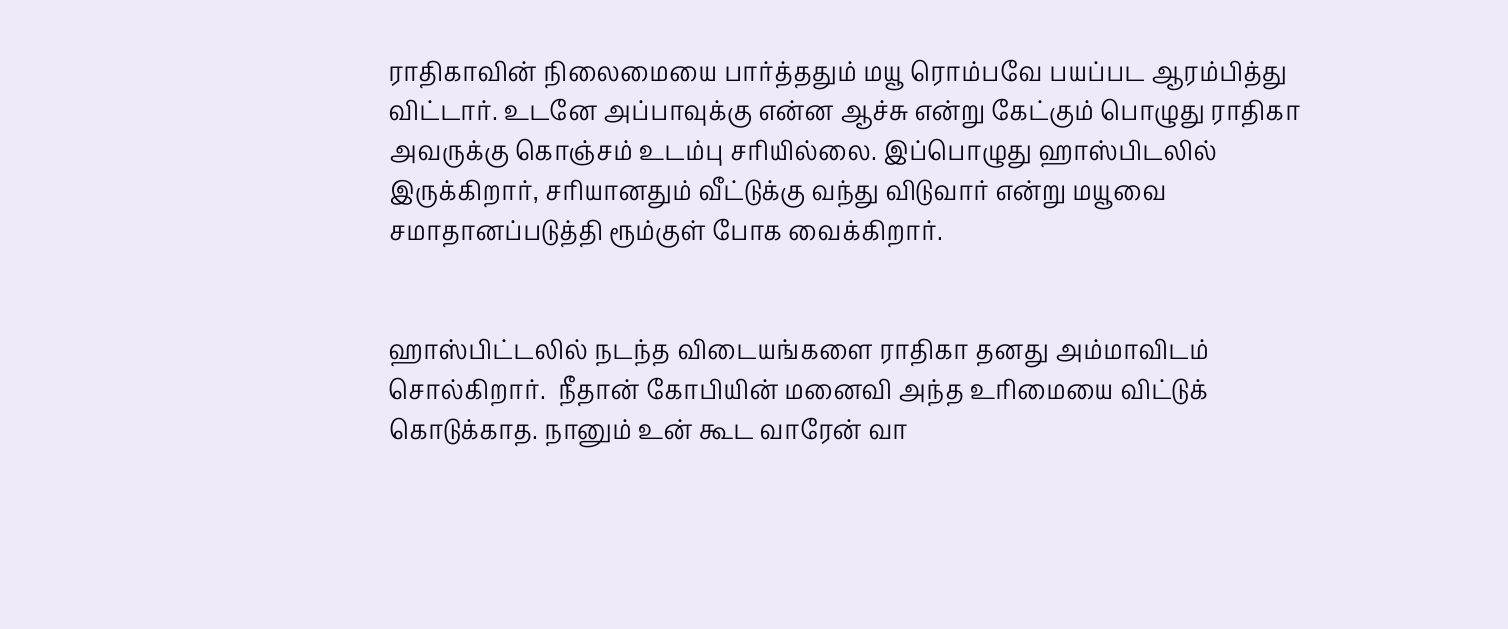ராதிகாவின் நிலைமையை பார்த்ததும் மயூ ரொம்பவே பயப்பட ஆரம்பித்து விட்டார். உடனே அப்பாவுக்கு என்ன ஆச்சு என்று கேட்கும் பொழுது ராதிகா அவருக்கு கொஞ்சம் உடம்பு சரியில்லை. இப்பொழுது ஹாஸ்பிடலில் இருக்கிறார், சரியானதும் வீட்டுக்கு வந்து விடுவார் என்று மயூவை சமாதானப்படுத்தி ரூம்குள் போக வைக்கிறார்.


ஹாஸ்பிட்டலில் நடந்த விடையங்களை ராதிகா தனது அம்மாவிடம் சொல்கிறார்.  நீதான் கோபியின் மனைவி அந்த உரிமையை விட்டுக் கொடுக்காத. நானும் உன் கூட வாரேன் வா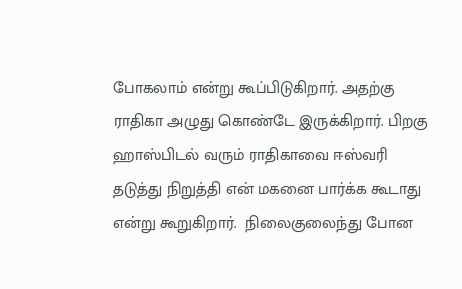போகலாம் என்று கூப்பிடுகிறார். அதற்கு ராதிகா அழுது கொண்டே இருக்கிறார். பிறகு ஹாஸ்பிடல் வரும் ராதிகாவை ஈஸ்வரி தடுத்து நிறுத்தி என் மகனை பார்க்க கூடாது என்று கூறுகிறார்.  நிலைகுலைந்து போன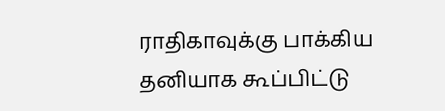ராதிகாவுக்கு பாக்கிய தனியாக கூப்பிட்டு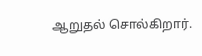ஆறுதல் சொல்கிறார்.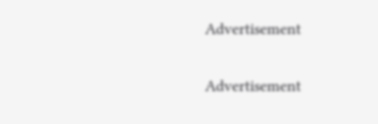Advertisement

Advertisement